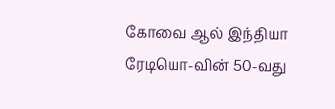கோவை ஆல் இந்தியா ரேடியொ-வின் 50-வது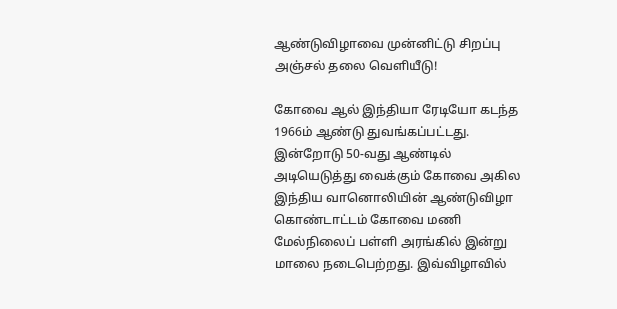ஆண்டுவிழாவை முன்னிட்டு சிறப்பு அஞ்சல் தலை வெளியீடு!

கோவை ஆல் இந்தியா ரேடியோ கடந்த 1966ம் ஆண்டு துவங்கப்பட்டது.  இன்றோடு 50-வது ஆண்டில் அடியெடுத்து வைக்கும் கோவை அகில இந்திய வானொலியின் ஆண்டுவிழா கொண்டாட்டம் கோவை மணி மேல்நிலைப் பள்ளி அரங்கில் இன்று மாலை நடைபெற்றது. இவ்விழாவில்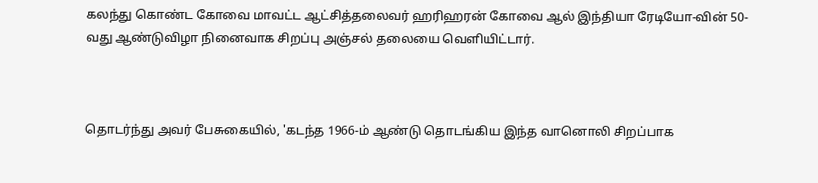கலந்து கொண்ட கோவை மாவட்ட ஆட்சித்தலைவர் ஹரிஹரன் கோவை ஆல் இந்தியா ரேடியோ-வின் 50-வது ஆண்டுவிழா நினைவாக சிறப்பு அஞ்சல் தலையை வெளியிட்டார்.



தொடர்ந்து அவர் பேசுகையில், 'கடந்த 1966-ம் ஆண்டு தொடங்கிய இந்த வானொலி சிறப்பாக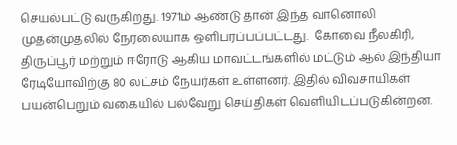செயல்பட்டு வருகிறது. 1971ம் ஆண்டு தான் இந்த வானொலி முதன்முதலில் நேரலையாக ஒளிபரப்பப்பட்டது.  கோவை நீலகிரி, திருப்பூர் மற்றும் ஈரோடு ஆகிய மாவட்டங்களில் மட்டும் ஆல் இந்தியா ரேடியோவிற்கு 80 லட்சம் நேயர்கள் உள்ளனர். இதில் விவசாயிகள் பயன்பெறும் வகையில் பல்வேறு செய்திகள் வெளியிடப்படுகின்றன.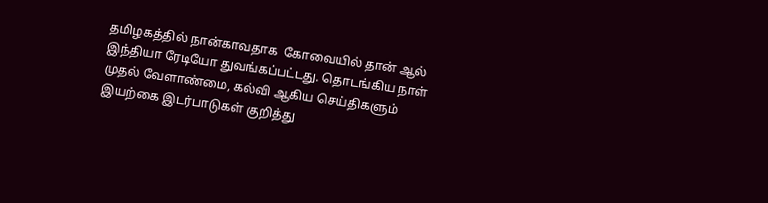தமிழகத்தில் நான்காவதாக  கோவையில் தான் ஆல் இந்தியா ரேடியோ துவங்கப்பட்டது. தொடங்கிய நாள் முதல் வேளாண்மை, கல்வி ஆகிய செய்திகளும் இயற்கை இடர்பாடுகள் குறித்து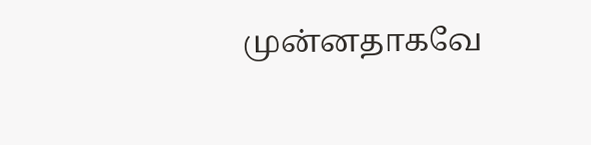முன்னதாகவே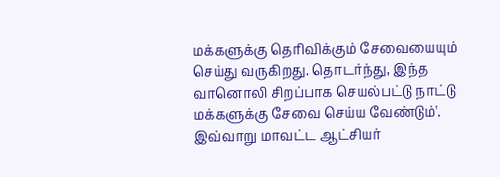மக்களுக்கு தெரிவிக்கும் சேவையையும் செய்து வருகிறது. தொடர்ந்து, இந்த வானொலி சிறப்பாக செயல்பட்டு நாட்டு மக்களுக்கு சேவை செய்ய வேண்டும்'. இவ்வாறு மாவட்ட ஆட்சியர்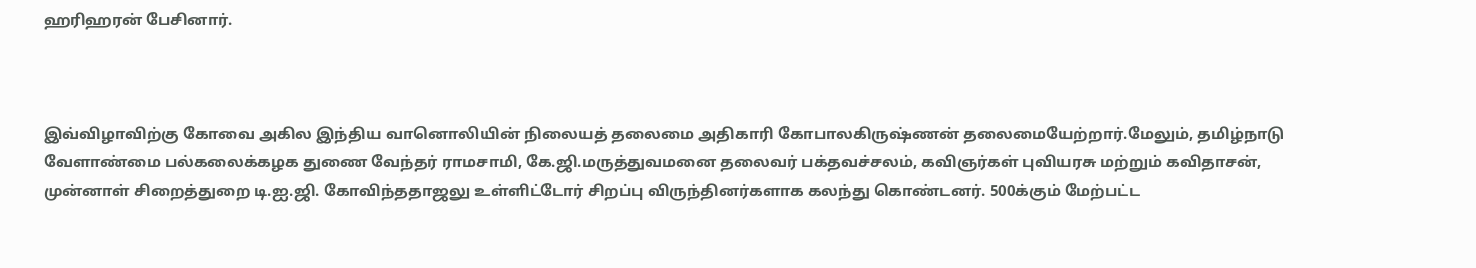ஹரிஹரன் பேசினார்.



இவ்விழாவிற்கு கோவை அகில இந்திய வானொலியின் நிலையத் தலைமை அதிகாரி கோபாலகிருஷ்ணன் தலைமையேற்றார்.மேலும், தமிழ்நாடு வேளாண்மை பல்கலைக்கழக துணை வேந்தர் ராமசாமி, கே.ஜி.மருத்துவமனை தலைவர் பக்தவச்சலம், கவிஞர்கள் புவியரசு மற்றும் கவிதாசன், முன்னாள் சிறைத்துறை டி.ஐ.ஜி. கோவிந்ததாஜலு உள்ளிட்டோர் சிறப்பு விருந்தினர்களாக கலந்து கொண்டனர். 500க்கும் மேற்பட்ட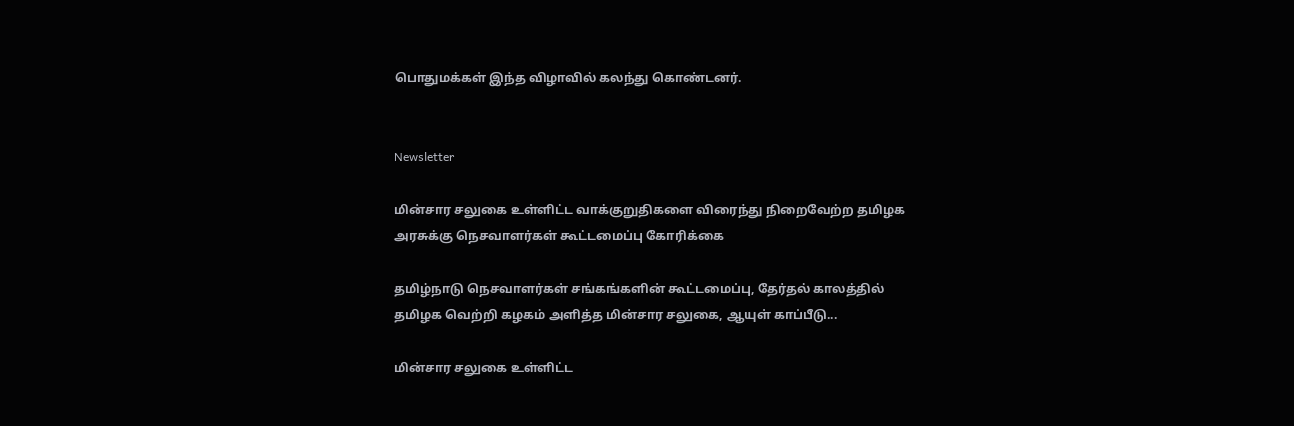பொதுமக்கள் இந்த விழாவில் கலந்து கொண்டனர்.


Newsletter

மின்சார சலுகை உள்ளிட்ட வாக்குறுதிகளை விரைந்து நிறைவேற்ற தமிழக அரசுக்கு நெசவாளர்கள் கூட்டமைப்பு கோரிக்கை

தமிழ்நாடு நெசவாளர்கள் சங்கங்களின் கூட்டமைப்பு, தேர்தல் காலத்தில் தமிழக வெற்றி கழகம் அளித்த மின்சார சலுகை, ஆயுள் காப்பீடு...

மின்சார சலுகை உள்ளிட்ட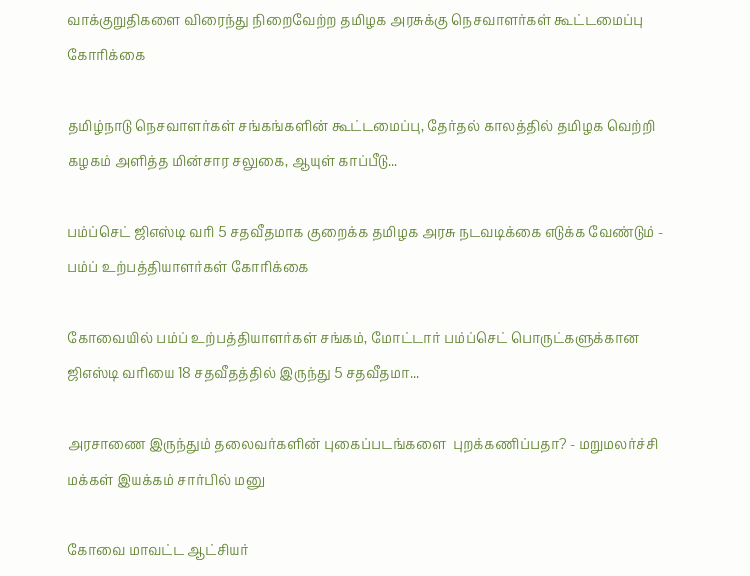வாக்குறுதிகளை விரைந்து நிறைவேற்ற தமிழக அரசுக்கு நெசவாளர்கள் கூட்டமைப்பு கோரிக்கை

தமிழ்நாடு நெசவாளர்கள் சங்கங்களின் கூட்டமைப்பு, தேர்தல் காலத்தில் தமிழக வெற்றி கழகம் அளித்த மின்சார சலுகை, ஆயுள் காப்பீடு...

பம்ப்செட் ஜிஎஸ்டி வரி 5 சதவீதமாக குறைக்க தமிழக அரசு நடவடிக்கை எடுக்க வேண்டும் - பம்ப் உற்பத்தியாளர்கள் கோரிக்கை

கோவையில் பம்ப் உற்பத்தியாளர்கள் சங்கம், மோட்டார் பம்ப்செட் பொருட்களுக்கான ஜிஎஸ்டி வரியை 18 சதவீதத்தில் இருந்து 5 சதவீதமா...

அரசாணை இருந்தும் தலைவர்களின் புகைப்படங்களை  புறக்கணிப்பதா? - மறுமலர்ச்சி மக்கள் இயக்கம் சார்பில் மனு

கோவை மாவட்ட ஆட்சியர்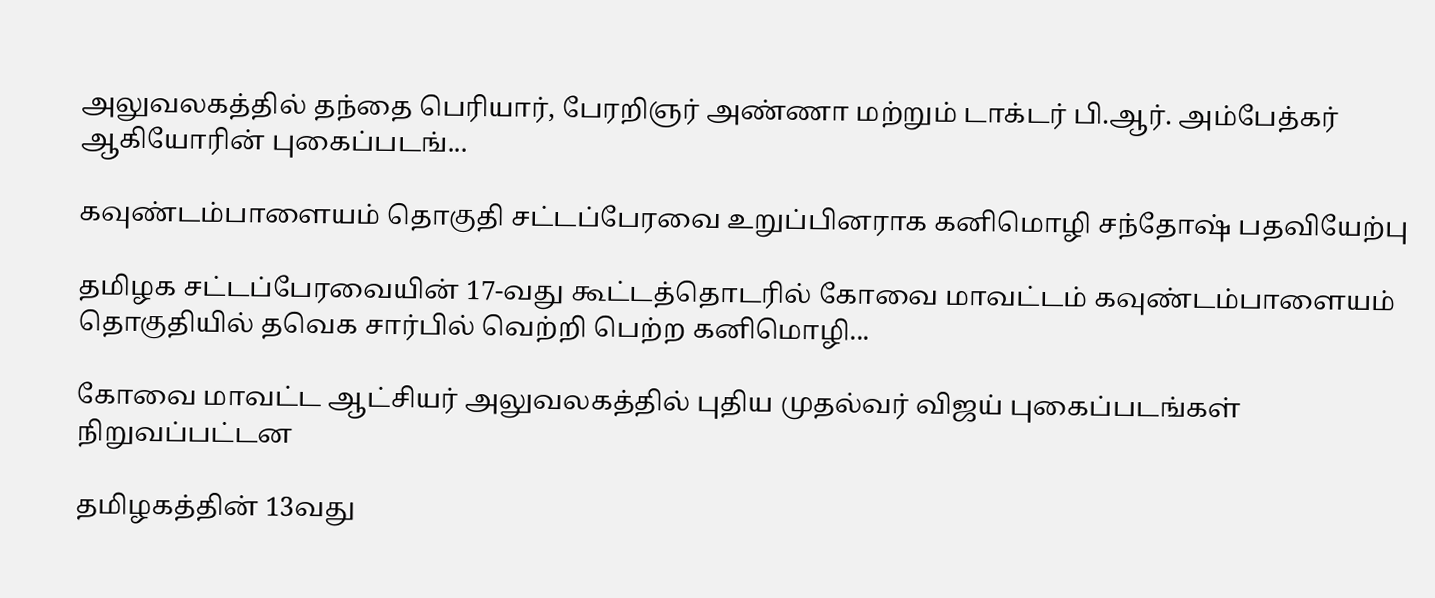அலுவலகத்தில் தந்தை பெரியார், பேரறிஞர் அண்ணா மற்றும் டாக்டர் பி.ஆர். அம்பேத்கர் ஆகியோரின் புகைப்படங்...

கவுண்டம்பாளையம் தொகுதி சட்டப்பேரவை உறுப்பினராக கனிமொழி சந்தோஷ் பதவியேற்பு

தமிழக சட்டப்பேரவையின் 17-வது கூட்டத்தொடரில் கோவை மாவட்டம் கவுண்டம்பாளையம் தொகுதியில் தவெக சார்பில் வெற்றி பெற்ற கனிமொழி...

கோவை மாவட்ட ஆட்சியர் அலுவலகத்தில் புதிய முதல்வர் விஜய் புகைப்படங்கள் நிறுவப்பட்டன

தமிழகத்தின் 13வது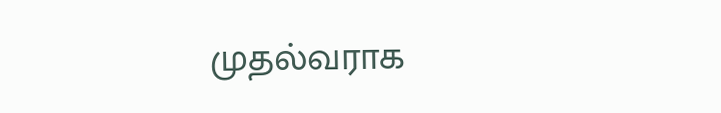முதல்வராக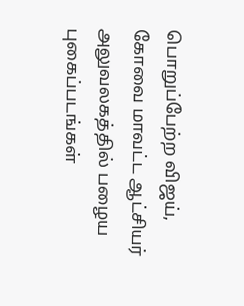பொறுப்பேற்ற விஜய், கோவை மாவட்ட ஆட்சியர் அலுவலகத்தில் பழைய புகைப்படங்கள்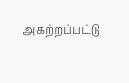அகற்றப்பட்டு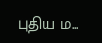புதிய ம...